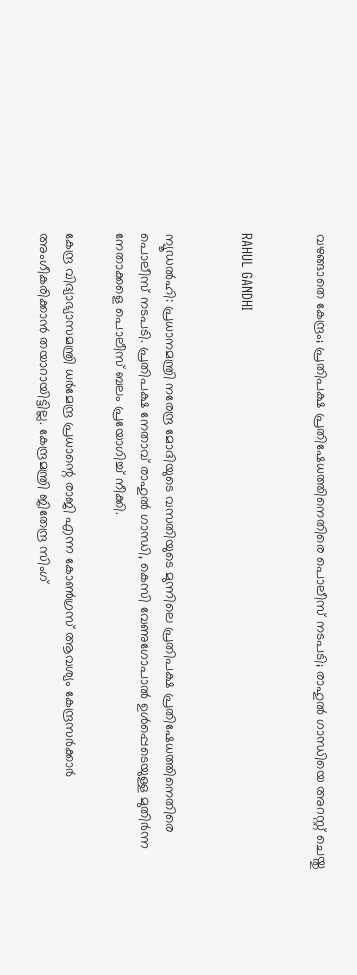വഴങ്ങാതെ കേന്ദ്രം; പ്രതിപക്ഷ പ്രതിഷേധത്തിനെതിരെ പൊലീസ് നടപടി; രാഹുല്‍ ഗാന്ധിയെ അറസ്റ്റ് ചെയ്തു


RAHUL GANDHI


ന്യൂഡല്‍ഹി: പ്രധാനമന്ത്രി നരേന്ദ്ര മോദിയുടെ വസതിയുടെ മുന്നിലെ പ്രതിപക്ഷ പ്രതിഷേധത്തിനെതിരെ പൊലീസ് നടപടി. പ്രതിപക്ഷ നേതാവ് രാഹുല്‍ ഗാന്ധി, കെസി വേണുഗോപാല്‍ ഉള്‍പ്പെടെയുള്ള മുതിര്‍ന്ന നേതാക്കളെ പൊലീസ് ബലം പ്രയോഗിച്ച് നീക്കി.

കേന്ദ്ര വിദ്യാഭ്യാസമന്ത്രി ധര്‍മേന്ദ്ര പ്രധാന്റെ രാജി എന്ന കോണ്‍ഗ്രസ് ആവശ്യം കേന്ദ്രസര്‍ക്കാര്‍ അംഗീകരിക്കാന്‍ തയാറായിട്ടില്ല. കേന്ദ്രമന്ത്രി ജിതേന്ദ്ര സിംഗ്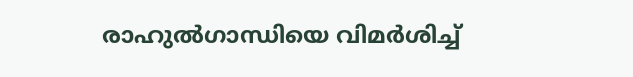രാഹുല്‍ഗാന്ധിയെ വിമര്‍ശിച്ച്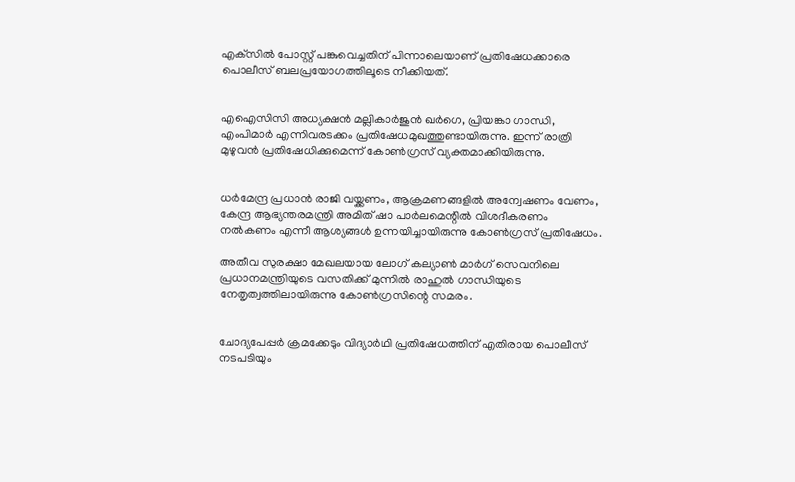എക്‌സില്‍ പോസ്റ്റ് പങ്കുവെച്ചതിന് പിന്നാലെയാണ് പ്രതിഷേധക്കാരെ പൊലീസ് ബലപ്രയോഗത്തിലൂടെ നീക്കിയത്.


എഐസിസി അധ്യക്ഷന്‍ മല്ലികാര്‍ജുന്‍ ഖര്‍ഗെ, പ്രിയങ്കാ ഗാന്ധി, എംപിമാര്‍ എന്നിവരടക്കം പ്രതിഷേധമുഖത്തുണ്ടായിരുന്നു. ഇന്ന് രാത്രി മുഴുവന്‍ പ്രതിഷേധിക്കുമെന്ന് കോണ്‍ഗ്രസ് വ്യക്തമാക്കിയിരുന്നു.


ധര്‍മേന്ദ്ര പ്രധാന്‍ രാജി വയ്ക്കണം, ആക്രമണങ്ങളില്‍ അന്വേഷണം വേണം, കേന്ദ്ര ആഭ്യന്തരമന്ത്രി അമിത് ഷാ പാര്‍ലമെന്റില്‍ വിശദീകരണം നല്‍കണം എന്നീ ആശ്യങ്ങള്‍ ഉന്നയിച്ചായിരുന്നു കോണ്‍ഗ്രസ് പ്രതിഷേധം.

അതീവ സുരക്ഷാ മേഖലയായ ലോഗ് കല്യാണ്‍ മാര്‍ഗ് സെവനിലെ പ്രധാനമന്ത്രിയുടെ വസതിക്ക് മുന്നില്‍ രാഹുല്‍ ഗാന്ധിയുടെ നേതൃത്വത്തിലായിരുന്നു കോണ്‍ഗ്രസിന്റെ സമരം.


ചോദ്യപേപ്പര്‍ ക്രമക്കേടും വിദ്യാര്‍ഥി പ്രതിഷേധത്തിന് എതിരായ പൊലീസ് നടപടിയും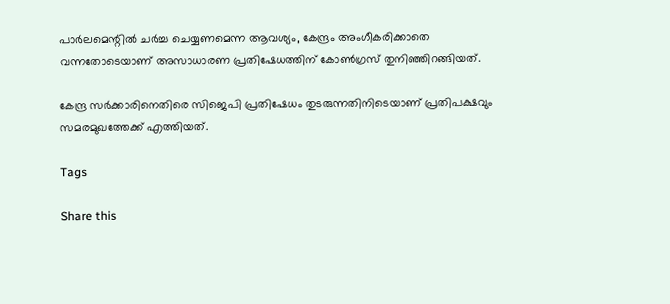പാര്‍ലമെന്റില്‍ ചര്‍ച്ച ചെയ്യണമെന്ന ആവശ്യം, കേന്ദ്രം അംഗീകരിക്കാതെ വന്നതോടെയാണ് അസാധാരണ പ്രതിഷേധത്തിന് കോണ്‍ഗ്രസ് തുനിഞ്ഞിറങ്ങിയത്.

കേന്ദ്ര സര്‍ക്കാരിനെതിരെ സിജെപി പ്രതിഷേധം തുടരുന്നതിനിടെയാണ് പ്രതിപക്ഷവും സമരമുഖത്തേക്ക് എത്തിയത്.

Tags

Share this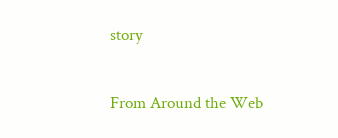story

From Around the Web